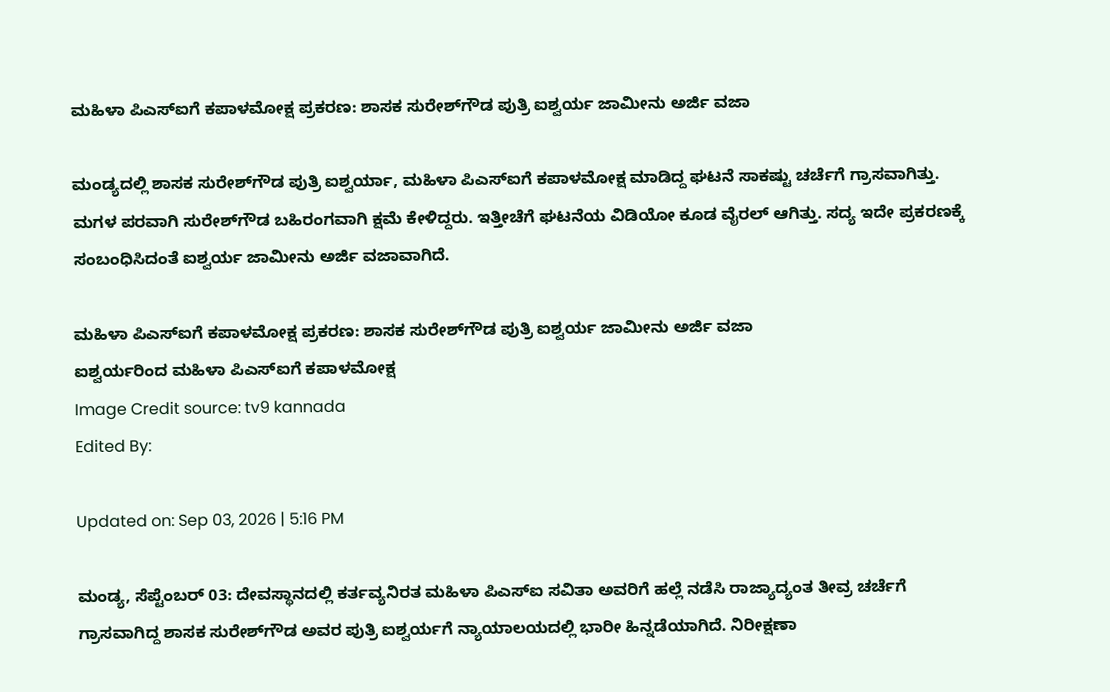ಮಹಿಳಾ ಪಿಎಸ್‌ಐಗೆ ಕಪಾಳಮೋಕ್ಷ ಪ್ರಕರಣ: ಶಾಸಕ ಸುರೇಶ್‌ಗೌಡ ಪುತ್ರಿ ಐಶ್ವರ್ಯ ಜಾಮೀನು ಅರ್ಜಿ ವಜಾ

ಮಂಡ್ಯದಲ್ಲಿ ಶಾಸಕ ಸುರೇಶ್‌ಗೌಡ ಪುತ್ರಿ ಐಶ್ವರ್ಯಾ, ಮಹಿಳಾ ಪಿಎಸ್‌ಐಗೆ ಕಪಾಳಮೋಕ್ಷ ಮಾಡಿದ್ದ ಘಟನೆ ಸಾಕಷ್ಟು ಚರ್ಚೆಗೆ ಗ್ರಾಸವಾಗಿತ್ತು. ಮಗಳ ಪರವಾಗಿ ಸುರೇಶ್‌ಗೌಡ ಬಹಿರಂಗವಾಗಿ ಕ್ಷಮೆ ಕೇಳಿದ್ದರು. ಇತ್ತೀಚೆಗೆ ಘಟನೆಯ ವಿಡಿಯೋ ಕೂಡ ವೈರಲ್ ಆಗಿತ್ತು. ಸದ್ಯ ಇದೇ ಪ್ರಕರಣಕ್ಕೆ ಸಂಬಂಧಿಸಿದಂತೆ ಐಶ್ವರ್ಯ ಜಾಮೀನು ಅರ್ಜಿ ವಜಾವಾಗಿದೆ.

ಮಹಿಳಾ ಪಿಎಸ್‌ಐಗೆ ಕಪಾಳಮೋಕ್ಷ ಪ್ರಕರಣ: ಶಾಸಕ ಸುರೇಶ್‌ಗೌಡ ಪುತ್ರಿ ಐಶ್ವರ್ಯ ಜಾಮೀನು ಅರ್ಜಿ ವಜಾ
ಐಶ್ವರ್ಯರಿಂದ ಮಹಿಳಾ ಪಿಎಸ್‌ಐಗೆ ಕಪಾಳಮೋಕ್ಷ
Image Credit source: tv9 kannada
Edited By:

Updated on: Sep 03, 2026 | 5:16 PM

ಮಂಡ್ಯ, ಸೆಪ್ಟೆಂಬರ್ 03: ದೇವಸ್ಥಾನದಲ್ಲಿ ಕರ್ತವ್ಯನಿರತ ಮಹಿಳಾ ಪಿಎಸ್‌ಐ ಸವಿತಾ ಅವರಿಗೆ ಹಲ್ಲೆ ನಡೆಸಿ ರಾಜ್ಯಾದ್ಯಂತ ತೀವ್ರ ಚರ್ಚೆಗೆ ಗ್ರಾಸವಾಗಿದ್ದ ಶಾಸಕ ಸುರೇಶ್‌ಗೌಡ ಅವರ ಪುತ್ರಿ ಐಶ್ವರ್ಯಗೆ ನ್ಯಾಯಾಲಯದಲ್ಲಿ ಭಾರೀ ಹಿನ್ನಡೆಯಾಗಿದೆ. ನಿರೀಕ್ಷಣಾ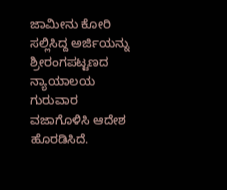ಜಾಮೀನು ಕೋರಿ ಸಲ್ಲಿಸಿದ್ದ ಅರ್ಜಿಯನ್ನು ಶ್ರೀರಂಗಪಟ್ಟಣದ ನ್ಯಾಯಾಲಯ ಗುರುವಾರ ವಜಾಗೊಳಿಸಿ ಆದೇಶ ಹೊರಡಿಸಿದೆ.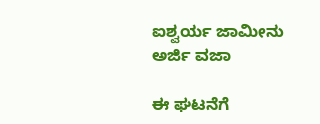ಐಶ್ವರ್ಯ ಜಾಮೀನು ಅರ್ಜಿ ವಜಾ

ಈ ಘಟನೆಗೆ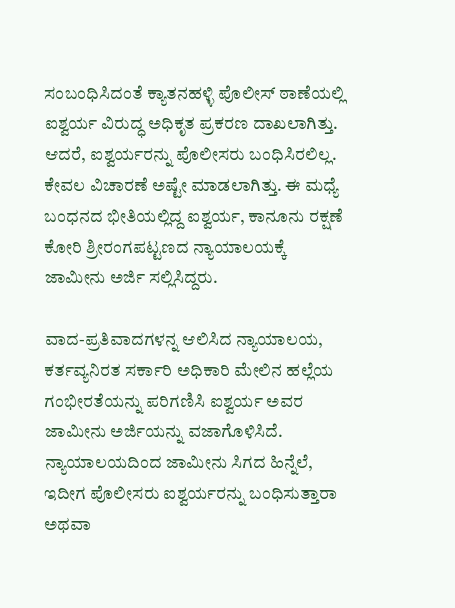ಸಂಬಂಧಿಸಿದಂತೆ ಕ್ಯಾತನಹಳ್ಳಿ ಪೊಲೀಸ್ ಠಾಣೆಯಲ್ಲಿ ಐಶ್ವರ್ಯ ವಿರುದ್ಧ ಅಧಿಕೃತ ಪ್ರಕರಣ ದಾಖಲಾಗಿತ್ತು. ಆದರೆ, ಐಶ್ವರ್ಯರನ್ನು ಪೊಲೀಸರು ಬಂಧಿಸಿರಲಿಲ್ಲ. ಕೇವಲ ವಿಚಾರಣೆ ಅಷ್ಟೇ ಮಾಡಲಾಗಿತ್ತು. ಈ ಮಧ್ಯೆ ಬಂಧನದ ಭೀತಿಯಲ್ಲಿದ್ದ ಐಶ್ವರ್ಯ, ಕಾನೂನು ರಕ್ಷಣೆ ಕೋರಿ ಶ್ರೀರಂಗಪಟ್ಟಣದ ನ್ಯಾಯಾಲಯಕ್ಕೆ ಜಾಮೀನು ಅರ್ಜಿ ಸಲ್ಲಿಸಿದ್ದರು.

ವಾದ-ಪ್ರತಿವಾದಗಳನ್ನ ಆಲಿಸಿದ ನ್ಯಾಯಾಲಯ, ಕರ್ತವ್ಯನಿರತ ಸರ್ಕಾರಿ ಅಧಿಕಾರಿ ಮೇಲಿನ ಹಲ್ಲೆಯ ಗಂಭೀರತೆಯನ್ನು ಪರಿಗಣಿಸಿ ಐಶ್ವರ್ಯ ಅವರ ಜಾಮೀನು ಅರ್ಜಿಯನ್ನು ವಜಾಗೊಳಿಸಿದೆ. ನ್ಯಾಯಾಲಯದಿಂದ ಜಾಮೀನು ಸಿಗದ ಹಿನ್ನೆಲೆ, ಇದೀಗ ಪೊಲೀಸರು ಐಶ್ವರ್ಯರನ್ನು ಬಂಧಿಸುತ್ತಾರಾ ಅಥವಾ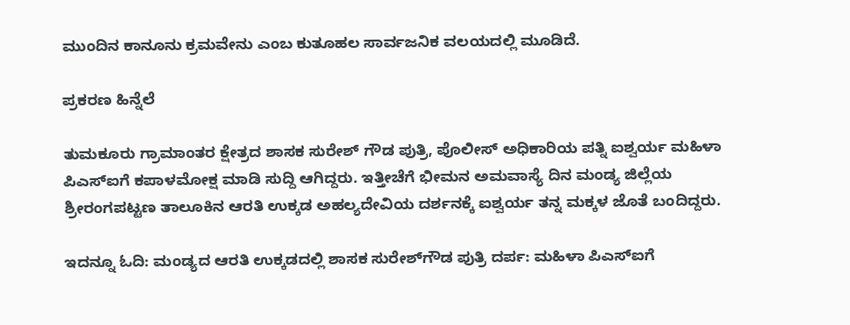ಮುಂದಿನ ಕಾನೂನು ಕ್ರಮವೇನು ಎಂಬ ಕುತೂಹಲ ಸಾರ್ವಜನಿಕ ವಲಯದಲ್ಲಿ ಮೂಡಿದೆ.

ಪ್ರಕರಣ ಹಿನ್ನೆಲೆ

ತುಮಕೂರು ಗ್ರಾಮಾಂತರ ಕ್ಷೇತ್ರದ ಶಾಸಕ‌ ಸುರೇಶ್ ಗೌಡ ಪುತ್ರಿ, ಪೊಲೀಸ್ ಅಧಿಕಾರಿಯ ಪತ್ನಿ ಐಶ್ವರ್ಯ ಮಹಿಳಾ ಪಿಎಸ್‌ಐಗೆ ಕಪಾಳಮೋಕ್ಷ ಮಾಡಿ ಸುದ್ದಿ ಆಗಿದ್ದರು. ಇತ್ತೀಚೆಗೆ ಭೀಮನ ಅಮವಾಸ್ಯೆ ದಿನ ಮಂಡ್ಯ ಜಿಲ್ಲೆಯ ಶ್ರೀರಂಗಪಟ್ಟಣ ತಾಲೂಕಿನ ಆರತಿ ಉಕ್ಕಡ ಅಹಲ್ಯದೇವಿಯ ದರ್ಶನಕ್ಕೆ ಐಶ್ವರ್ಯ ತನ್ನ ಮಕ್ಕಳ‌ ಜೊತೆ ಬಂದಿದ್ದರು.

ಇದನ್ನೂ ಓದಿ: ಮಂಡ್ಯದ ಆರತಿ ಉಕ್ಕಡದಲ್ಲಿ ಶಾಸಕ ಸುರೇಶ್‌ಗೌಡ ಪುತ್ರಿ ದರ್ಪ: ಮಹಿಳಾ ಪಿಎಸ್‌ಐಗೆ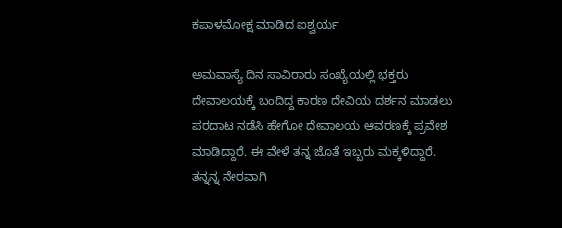ಕಪಾಳಮೋಕ್ಷ ಮಾಡಿದ ಐಶ್ವರ್ಯ

ಅಮವಾಸ್ಯೆ ದಿನ ಸಾವಿರಾರು ಸಂಖ್ಯೆಯಲ್ಲಿ ಭಕ್ತರು ದೇವಾಲಯಕ್ಕೆ ಬಂದಿದ್ದ ಕಾರಣ ದೇವಿಯ ದರ್ಶನ ಮಾಡಲು ಪರದಾಟ ನಡೆಸಿ ಹೇಗೋ ದೇವಾಲಯ ಆವರಣಕ್ಕೆ ಪ್ರವೇಶ ಮಾಡಿದ್ದಾರೆ. ಈ ವೇಳೆ ತನ್ನ ಜೊತೆ ಇಬ್ಬರು ಮಕ್ಕಳಿದ್ದಾರೆ. ತನ್ನನ್ನ ನೇರವಾಗಿ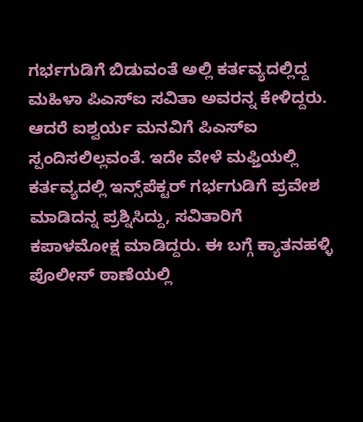ಗರ್ಭಗುಡಿಗೆ ಬಿಡುವಂತೆ ಅಲ್ಲಿ ಕರ್ತವ್ಯದಲ್ಲಿದ್ದ‌ ಮಹಿಳಾ ಪಿಎಸ್ಐ ಸವಿತಾ ಅವರನ್ನ ಕೇಳಿದ್ದರು. ಆದರೆ ಐಶ್ವರ್ಯ ಮನವಿಗೆ ಪಿಎಸ್ಐ ಸ್ಪಂದಿಸಲಿಲ್ಲವಂತೆ. ಇದೇ ವೇಳೆ ಮಫ್ತಿಯಲ್ಲಿ ಕರ್ತವ್ಯದಲ್ಲಿ ಇನ್ಸ್‌ಪೆಕ್ಟರ್‌ ಗರ್ಭಗುಡಿಗೆ ಪ್ರವೇಶ ಮಾಡಿದನ್ನ ಪ್ರಶ್ನಿಸಿದ್ದು, ಸವಿತಾರಿಗೆ ಕಪಾಳಮೋಕ್ಷ ಮಾಡಿದ್ದರು. ಈ ಬಗ್ಗೆ ಕ್ಯಾತನಹಳ್ಳಿ ಪೊಲೀಸ್ ಠಾಣೆಯಲ್ಲಿ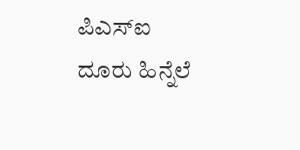ಪಿಎಸ್ಐ ದೂರು ಹಿನ್ನೆಲೆ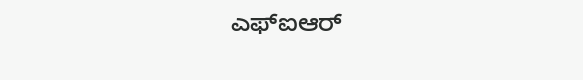ಎಫ್ಐಆರ್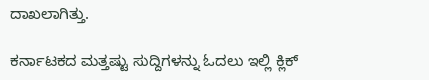ದಾಖಲಾಗಿತ್ತು.

ಕರ್ನಾಟಕದ ಮತ್ತಷ್ಟು ಸುದ್ದಿಗಳನ್ನು ಓದಲು ಇಲ್ಲಿ ಕ್ಲಿಕ್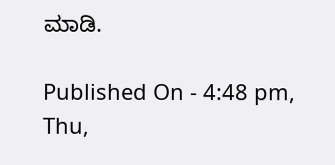ಮಾಡಿ.

Published On - 4:48 pm, Thu,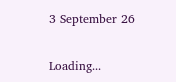3 September 26

Loading...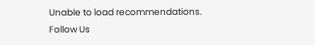Unable to load recommendations.
Follow Us